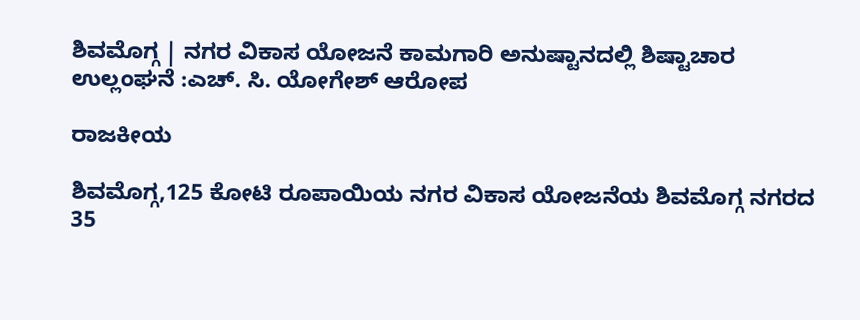ಶಿವಮೊಗ್ಗ | ನಗರ ವಿಕಾಸ ಯೋಜನೆ ಕಾಮಗಾರಿ ಅನುಷ್ಟಾನದಲ್ಲಿ ಶಿಷ್ಟಾಚಾರ ಉಲ್ಲಂಘನೆ :ಎಚ್. ಸಿ. ಯೋಗೇಶ್ ಆರೋಪ

ರಾಜಕೀಯ

ಶಿವಮೊಗ್ಗ,125 ಕೋಟಿ ರೂಪಾಯಿಯ ನಗರ ವಿಕಾಸ ಯೋಜನೆಯ ಶಿವಮೊಗ್ಗ ನಗರದ 35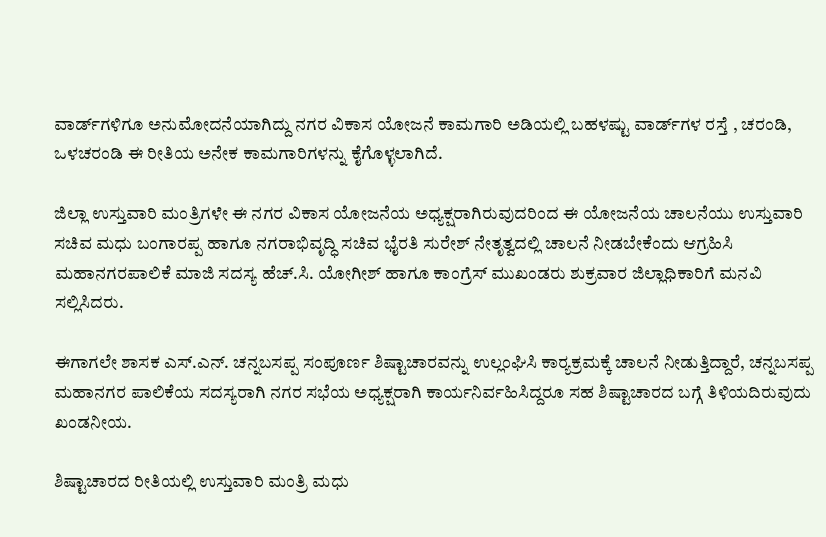ವಾರ್ಡ್‌ಗಳಿಗೂ ಅನುಮೋದನೆಯಾಗಿದ್ದು ನಗರ ವಿಕಾಸ ಯೋಜನೆ ಕಾಮಗಾರಿ ಅಡಿಯಲ್ಲಿ ಬಹಳಷ್ಟು ವಾರ್ಡ್‌ಗಳ ರಸ್ತೆ , ಚರಂಡಿ, ಒಳಚರಂಡಿ ಈ ರೀತಿಯ ಅನೇಕ ಕಾಮಗಾರಿಗಳನ್ನು ಕೈಗೊಳ್ಳಲಾಗಿದೆ.

ಜಿಲ್ಲಾ ಉಸ್ತುವಾರಿ ಮಂತ್ರಿಗಳೇ ಈ ನಗರ ವಿಕಾಸ ಯೋಜನೆಯ ಅಧ್ಯಕ್ಷರಾಗಿರುವುದರಿಂದ ಈ ಯೋಜನೆಯ ಚಾಲನೆಯು ಉಸ್ತುವಾರಿ ಸಚಿವ ಮಧು ಬಂಗಾರಪ್ಪ ಹಾಗೂ ನಗರಾಭಿವೃದ್ಧಿ ಸಚಿವ ಭೈರತಿ ಸುರೇಶ್ ನೇತೃತ್ವದಲ್ಲಿ ಚಾಲನೆ ನೀಡಬೇಕೆಂದು ಆಗ್ರಹಿಸಿ ಮಹಾನಗರಪಾಲಿಕೆ ಮಾಜಿ ಸದಸ್ಯ ಹೆಚ್.ಸಿ. ಯೋಗೀಶ್ ಹಾಗೂ ಕಾಂಗ್ರೆಸ್ ಮುಖಂಡರು ಶುಕ್ರವಾರ ಜಿಲ್ಲಾಧಿಕಾರಿಗೆ ಮನವಿ ಸಲ್ಲಿಸಿದರು.

ಈಗಾಗಲೇ ಶಾಸಕ ಎಸ್.ಎನ್. ಚನ್ನಬಸಪ್ಪ ಸಂಪೂರ್ಣ ಶಿಷ್ಟಾಚಾರವನ್ನು ಉಲ್ಲಂಘಿಸಿ ಕಾರ್‍ಯಕ್ರಮಕ್ಕೆ ಚಾಲನೆ ನೀಡುತ್ತಿದ್ದಾರೆ, ಚನ್ನಬಸಪ್ಪ ಮಹಾನಗರ ಪಾಲಿಕೆಯ ಸದಸ್ಯರಾಗಿ ನಗರ ಸಭೆಯ ಅಧ್ಯಕ್ಷರಾಗಿ ಕಾರ್ಯನಿರ್ವಹಿಸಿದ್ದರೂ ಸಹ ಶಿಷ್ಟಾಚಾರದ ಬಗ್ಗೆ ತಿಳಿಯದಿರುವುದು ಖಂಡನೀಯ.

ಶಿಷ್ಟಾಚಾರದ ರೀತಿಯಲ್ಲಿ ಉಸ್ತುವಾರಿ ಮಂತ್ರಿ ಮಧು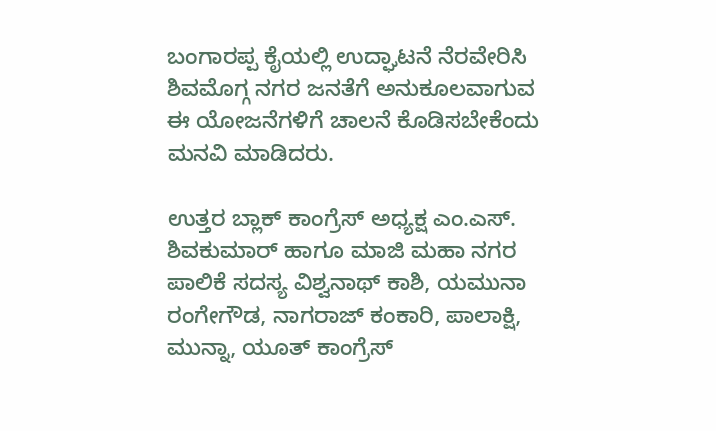ಬಂಗಾರಪ್ಪ ಕೈಯಲ್ಲಿ ಉದ್ಘಾಟನೆ ನೆರವೇರಿಸಿ ಶಿವಮೊಗ್ಗ ನಗರ ಜನತೆಗೆ ಅನುಕೂಲವಾಗುವ ಈ ಯೋಜನೆಗಳಿಗೆ ಚಾಲನೆ ಕೊಡಿಸಬೇಕೆಂದು ಮನವಿ ಮಾಡಿದರು.

ಉತ್ತರ ಬ್ಲಾಕ್ ಕಾಂಗ್ರೆಸ್ ಅಧ್ಯಕ್ಷ ಎಂ.ಎಸ್. ಶಿವಕುಮಾರ್ ಹಾಗೂ ಮಾಜಿ ಮಹಾ ನಗರ ಪಾಲಿಕೆ ಸದಸ್ಯ ವಿಶ್ವನಾಥ್ ಕಾಶಿ, ಯಮುನಾ ರಂಗೇಗೌಡ, ನಾಗರಾಜ್ ಕಂಕಾರಿ, ಪಾಲಾಕ್ಷಿ, ಮುನ್ನಾ, ಯೂತ್ ಕಾಂಗ್ರೆಸ್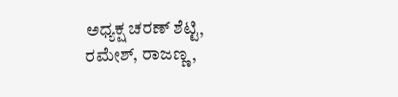ಅಧ್ಯಕ್ಷ ಚರಣ್ ಶೆಟ್ಟಿ, ರಮೇಶ್, ರಾಜಣ್ಣ,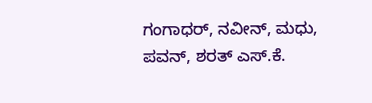ಗಂಗಾಧರ್, ನವೀನ್, ಮಧು, ಪವನ್, ಶರತ್ ಎಸ್.ಕೆ.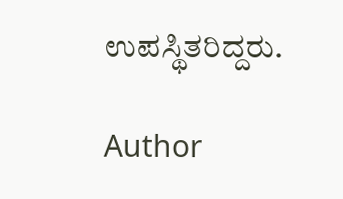ಉಪಸ್ಥಿತರಿದ್ದರು.

Author